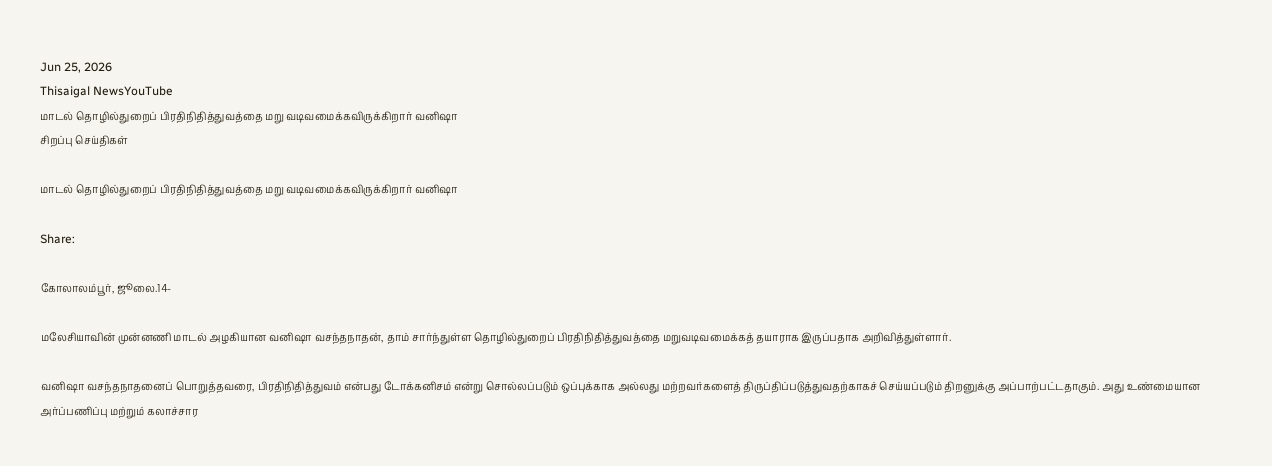Jun 25, 2026
Thisaigal NewsYouTube
மாடல் தொழில்துறைப் பிரதிநிதித்துவத்தை மறு வடிவமைக்கவிருக்கிறார் வனிஷா
சிறப்பு செய்திகள்

மாடல் தொழில்துறைப் பிரதிநிதித்துவத்தை மறு வடிவமைக்கவிருக்கிறார் வனிஷா

Share:

கோலாலம்பூர், ஜூலை.14-

மலேசியாவின் முன்னணி மாடல் அழகியான வனிஷா வசந்தநாதன், தாம் சார்ந்துள்ள தொழில்துறைப் பிரதிநிதித்துவத்தை மறுவடிவமைக்கத் தயாராக இருப்பதாக அறிவித்துள்ளார்.

வனிஷா வசந்தநாதனைப் பொறுத்தவரை, பிரதிநிதித்துவம் என்பது டோக்கனிசம் என்று சொல்லப்படும் ஒப்புக்காக அல்லது மற்றவர்களைத் திருப்திப்படுத்துவதற்காகச் செய்யப்படும் திறனுக்கு அப்பாற்பட்டதாகும். அது உண்மையான அர்ப்பணிப்பு மற்றும் கலாச்சார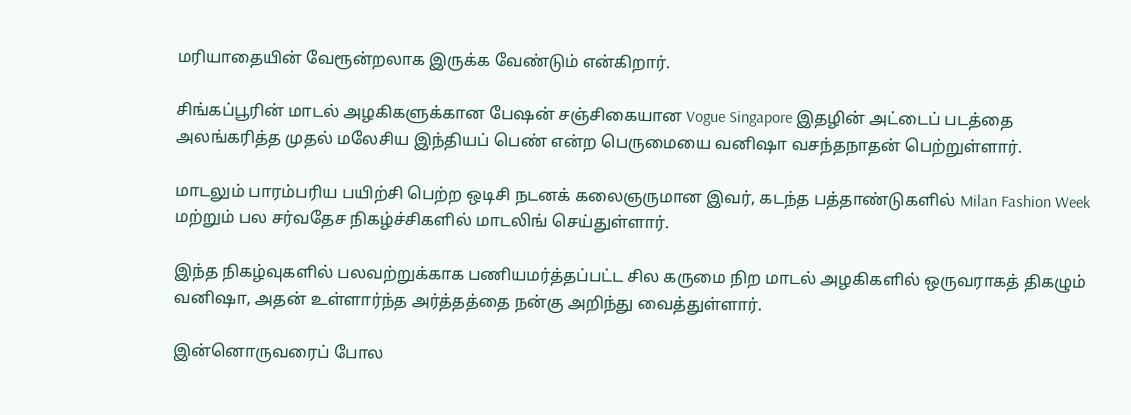மரியாதையின் வேரூன்றலாக இருக்க வேண்டும் என்கிறார்.

சிங்கப்பூரின் மாடல் அழகிகளுக்கான பேஷன் சஞ்சிகையான Vogue Singapore இதழின் அட்டைப் படத்தை அலங்கரித்த முதல் மலேசிய இந்தியப் பெண் என்ற பெருமையை வனிஷா வசந்தநாதன் பெற்றுள்ளார்.

மாடலும் பாரம்பரிய பயிற்சி பெற்ற ஒடிசி நடனக் கலைஞருமான இவர், கடந்த பத்தாண்டுகளில் Milan Fashion Week மற்றும் பல சர்வதேச நிகழ்ச்சிகளில் மாடலிங் செய்துள்ளார்.

இந்த நிகழ்வுகளில் பலவற்றுக்காக பணியமர்த்தப்பட்ட சில கருமை நிற மாடல் அழகிகளில் ஒருவராகத் திகழும் வனிஷா, அதன் உள்ளார்ந்த அர்த்தத்தை நன்கு அறிந்து வைத்துள்ளார்.

இன்னொருவரைப் போல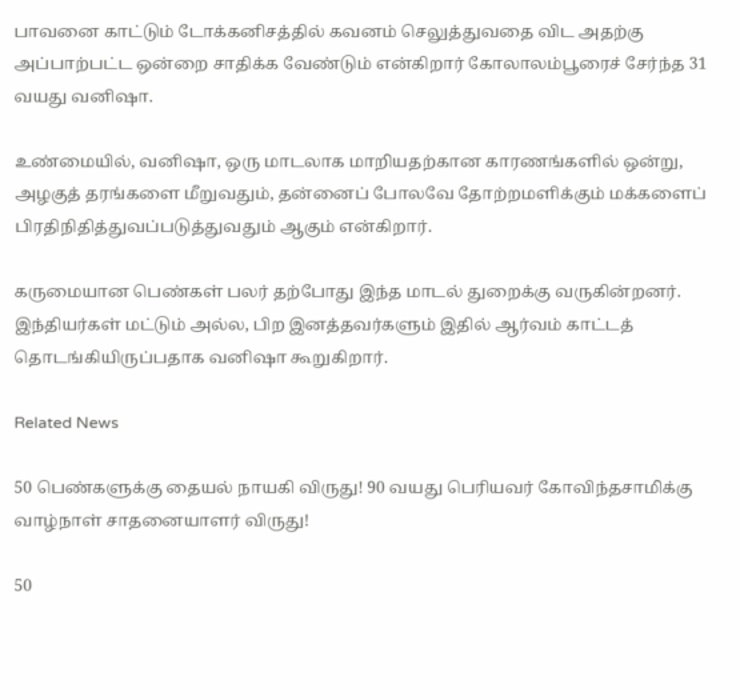பாவனை காட்டும் டோக்கனிசத்தில் கவனம் செலுத்துவதை விட அதற்கு அப்பாற்பட்ட ஒன்றை சாதிக்க வேண்டும் என்கிறார் கோலாலம்பூரைச் சேர்ந்த 31 வயது வனிஷா.

உண்மையில், வனிஷா, ஒரு மாடலாக மாறியதற்கான காரணங்களில் ஒன்று, அழகுத் தரங்களை மீறுவதும், தன்னைப் போலவே தோற்றமளிக்கும் மக்களைப் பிரதிநிதித்துவப்படுத்துவதும் ஆகும் என்கிறார்.

கருமையான பெண்கள் பலர் தற்போது இந்த மாடல் துறைக்கு வருகின்றனர். இந்தியர்கள் மட்டும் அல்ல, பிற இனத்தவர்களும் இதில் ஆர்வம் காட்டத் தொடங்கியிருப்பதாக வனிஷா கூறுகிறார்.

Related News

50 பெண்களுக்கு தையல் நாயகி விருது! 90 வயது பெரியவர் கோவிந்தசாமிக்கு வாழ்நாள் சாதனையாளர் விருது!

50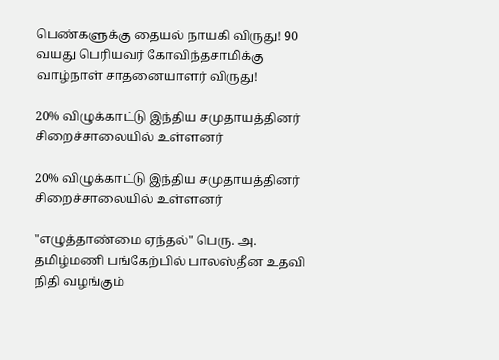பெண்களுக்கு தையல் நாயகி விருது! 90 வயது பெரியவர் கோவிந்தசாமிக்கு வாழ்நாள் சாதனையாளர் விருது!

20% விழுக்காட்டு இந்திய சமுதாயத்தினர் சிறைச்சாலையில் உள்ளனர்

20% விழுக்காட்டு இந்திய சமுதாயத்தினர் சிறைச்சாலையில் உள்ளனர்

"எழுத்தாண்மை ஏந்தல்" பெரு. அ. தமிழ்மணி பங்கேற்பில் பாலஸ்தீன உதவி நிதி வழங்கும்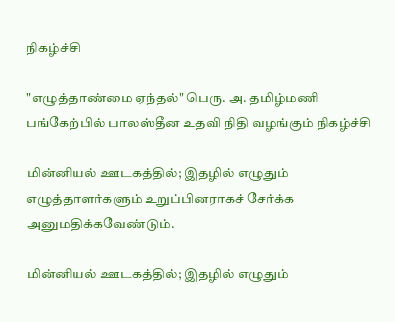நிகழ்ச்சி

"எழுத்தாண்மை ஏந்தல்" பெரு. அ. தமிழ்மணி பங்கேற்பில் பாலஸ்தீன உதவி நிதி வழங்கும் நிகழ்ச்சி

மின்னியல் ஊடகத்தில்; இதழில் எழுதும் எழுத்தாளர்களும் உறுப்பினராகச் சேர்க்க அனுமதிக்கவேண்டும்.

மின்னியல் ஊடகத்தில்; இதழில் எழுதும்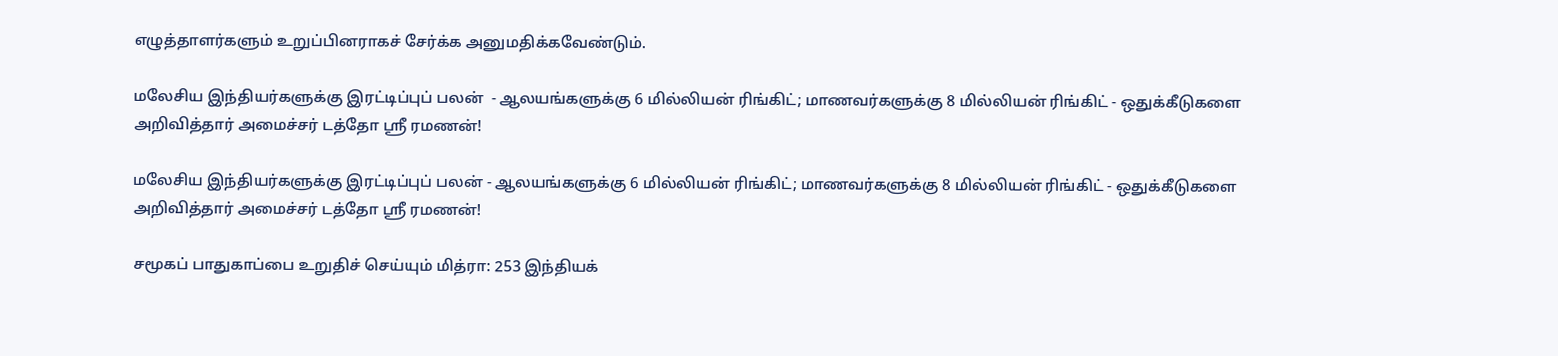எழுத்தாளர்களும் உறுப்பினராகச் சேர்க்க அனுமதிக்கவேண்டும்.

மலேசிய இந்தியர்களுக்கு இரட்டிப்புப் பலன்  - ஆலயங்களுக்கு 6 மில்லியன் ரிங்கிட்; மாணவர்களுக்கு 8 மில்லியன் ரிங்கிட் - ஒதுக்கீடுகளை அறிவித்தார் அமைச்சர் டத்தோ ஶ்ரீ ரமணன்!

மலேசிய இந்தியர்களுக்கு இரட்டிப்புப் பலன் - ஆலயங்களுக்கு 6 மில்லியன் ரிங்கிட்; மாணவர்களுக்கு 8 மில்லியன் ரிங்கிட் - ஒதுக்கீடுகளை அறிவித்தார் அமைச்சர் டத்தோ ஶ்ரீ ரமணன்!

சமூகப் பாதுகாப்பை உறுதிச் செய்யும் மித்ரா: 253 இந்தியக்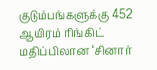குடும்பங்களுக்கு 452 ஆயிரம் ரிங்கிட் மதிப்பிலான ‘சினார்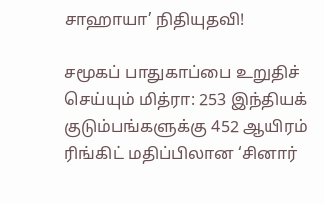சாஹாயா’ நிதியுதவி!

சமூகப் பாதுகாப்பை உறுதிச் செய்யும் மித்ரா: 253 இந்தியக் குடும்பங்களுக்கு 452 ஆயிரம் ரிங்கிட் மதிப்பிலான ‘சினார்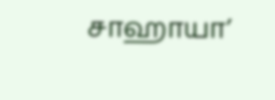சாஹாயா’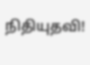நிதியுதவி!